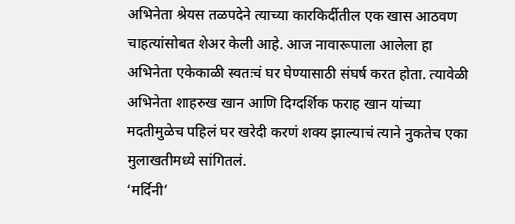अभिनेता श्रेयस तळपदेने त्याच्या कारकिर्दीतील एक खास आठवण चाहत्यांसोबत शेअर केली आहे. आज नावारूपाला आलेला हा अभिनेता एकेकाळी स्वतःचं घर घेण्यासाठी संघर्ष करत होता. त्यावेळी अभिनेता शाहरुख खान आणि दिग्दर्शिक फराह खान यांच्या मदतीमुळेच पहिलं घर खरेदी करणं शक्य झाल्याचं त्याने नुकतेच एका मुलाखतीमध्ये सांगितलं.
‘मर्दिनी’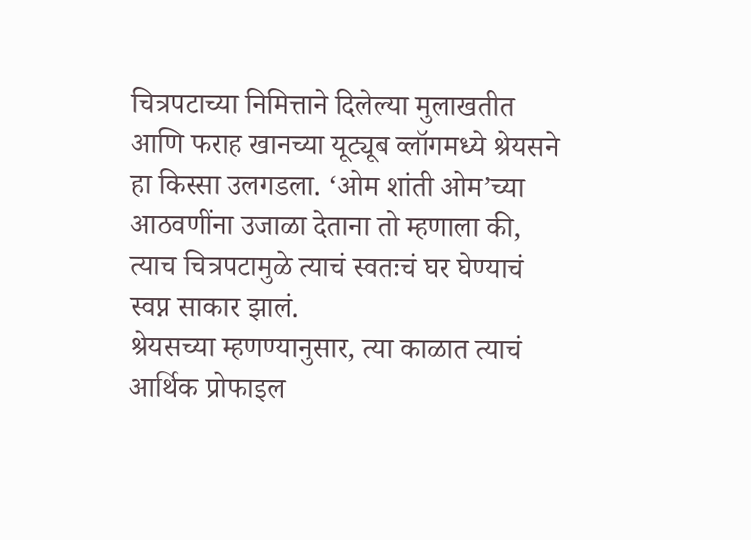चित्रपटाच्या निमित्ताने दिलेल्या मुलाखतीत आणि फराह खानच्या यूट्यूब व्लॉगमध्ये श्रेयसने हा किस्सा उलगडला. ‘ओम शांती ओम’च्या आठवणींना उजाळा देताना तो म्हणाला की, त्याच चित्रपटामुळे त्याचं स्वतःचं घर घेण्याचं स्वप्न साकार झालं.
श्रेयसच्या म्हणण्यानुसार, त्या काळात त्याचं आर्थिक प्रोफाइल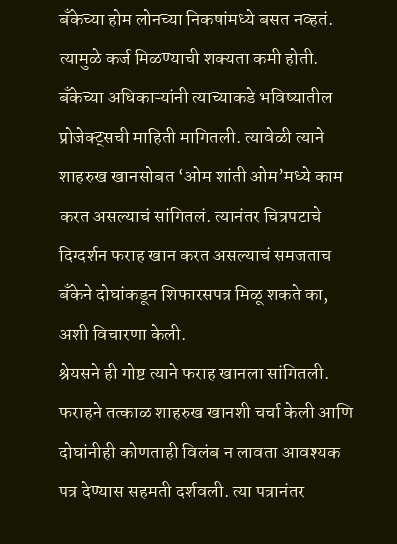बँकेच्या होम लोनच्या निकषांमध्ये बसत नव्हतं. त्यामुळे कर्ज मिळण्याची शक्यता कमी होती. बँकेच्या अधिकाऱ्यांनी त्याच्याकडे भविष्यातील प्रोजेक्ट्सची माहिती मागितली. त्यावेळी त्याने शाहरुख खानसोबत ‘ओम शांती ओम’मध्ये काम करत असल्याचं सांगितलं. त्यानंतर चित्रपटाचे दिग्दर्शन फराह खान करत असल्याचं समजताच बँकेने दोघांकडून शिफारसपत्र मिळू शकते का, अशी विचारणा केली.
श्रेयसने ही गोष्ट त्याने फराह खानला सांगितली. फराहने तत्काळ शाहरुख खानशी चर्चा केली आणि दोघांनीही कोणताही विलंब न लावता आवश्यक पत्र देण्यास सहमती दर्शवली. त्या पत्रानंतर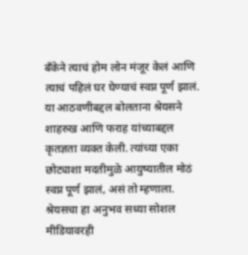बँकेने त्याचं होम लोन मंजूर केलं आणि त्याचं पहिलं घर घेण्याचं स्वप्न पूर्ण झालं.
या आठवणीबद्दल बोलताना श्रेयसने शाहरुख आणि फराह यांच्याबद्दल कृतज्ञता व्यक्त केली. त्यांच्या एका छोट्याशा मदतीमुळे आयुष्यातील मोठं स्वप्न पूर्ण झालं, असं तो म्हणाला. श्रेयसचा हा अनुभव सध्या सोशल मीडियावरही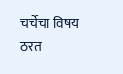चर्चेचा विषय ठरत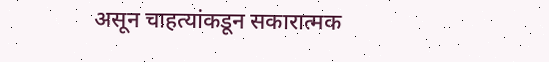असून चाहत्यांकडून सकारात्मक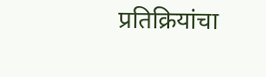प्रतिक्रियांचा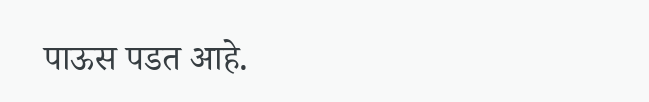पाऊस पडत आहे.